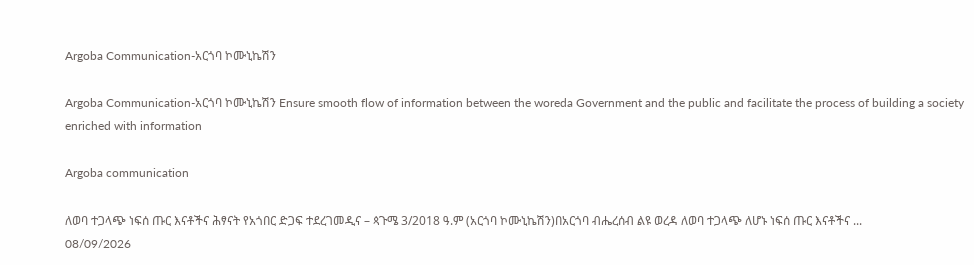Argoba Communication-አርጎባ ኮሙኒኬሽን

Argoba Communication-አርጎባ ኮሙኒኬሽን Ensure smooth flow of information between the woreda Government and the public and facilitate the process of building a society enriched with information

Argoba communication

ለወባ ተጋላጭ ነፍሰ ጡር እናቶችና ሕፃናት የአጎበር ድጋፍ ተደረገመዲና – ጳጉሜ 3/2018 ዓ.ም (አርጎባ ኮሙኒኬሽን)በአርጎባ ብሔረሰብ ልዩ ወረዳ ለወባ ተጋላጭ ለሆኑ ነፍሰ ጡር እናቶችና ...
08/09/2026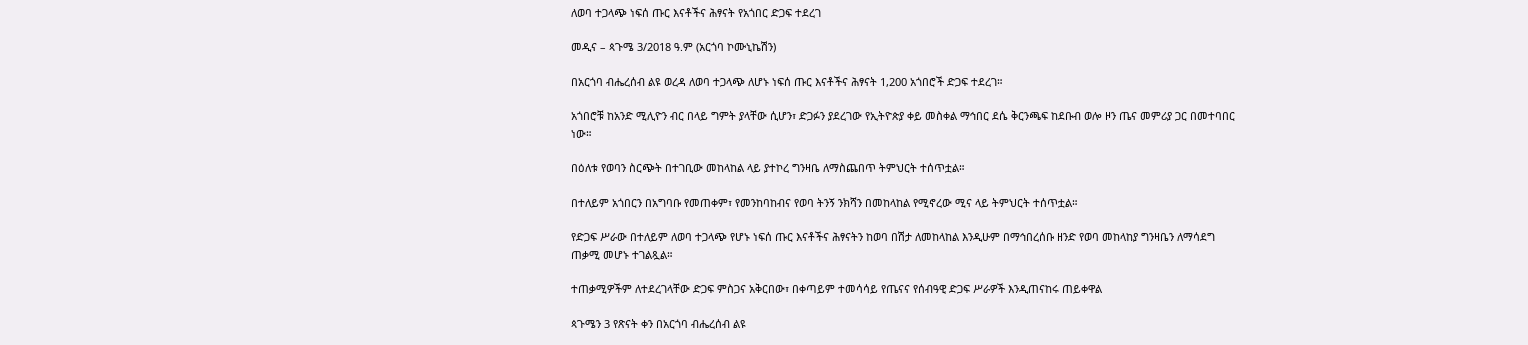ለወባ ተጋላጭ ነፍሰ ጡር እናቶችና ሕፃናት የአጎበር ድጋፍ ተደረገ

መዲና – ጳጉሜ 3/2018 ዓ.ም (አርጎባ ኮሙኒኬሽን)

በአርጎባ ብሔረሰብ ልዩ ወረዳ ለወባ ተጋላጭ ለሆኑ ነፍሰ ጡር እናቶችና ሕፃናት 1,200 አጎበሮች ድጋፍ ተደረገ።

አጎበሮቹ ከአንድ ሚሊዮን ብር በላይ ግምት ያላቸው ሲሆን፣ ድጋፉን ያደረገው የኢትዮጵያ ቀይ መስቀል ማኅበር ደሴ ቅርንጫፍ ከደቡብ ወሎ ዞን ጤና መምሪያ ጋር በመተባበር ነው።

በዕለቱ የወባን ስርጭት በተገቢው መከላከል ላይ ያተኮረ ግንዛቤ ለማስጨበጥ ትምህርት ተሰጥቷል።

በተለይም አጎበርን በአግባቡ የመጠቀም፣ የመንከባከብና የወባ ትንኝ ንክሻን በመከላከል የሚኖረው ሚና ላይ ትምህርት ተሰጥቷል።

የድጋፍ ሥራው በተለይም ለወባ ተጋላጭ የሆኑ ነፍሰ ጡር እናቶችና ሕፃናትን ከወባ በሽታ ለመከላከል እንዲሁም በማኅበረሰቡ ዘንድ የወባ መከላከያ ግንዛቤን ለማሳደግ ጠቃሚ መሆኑ ተገልጿል።

ተጠቃሚዎችም ለተደረገላቸው ድጋፍ ምስጋና አቅርበው፣ በቀጣይም ተመሳሳይ የጤናና የሰብዓዊ ድጋፍ ሥራዎች እንዲጠናከሩ ጠይቀዋል

ጳጉሜን 3 የጽናት ቀን በአርጎባ ብሔረሰብ ልዩ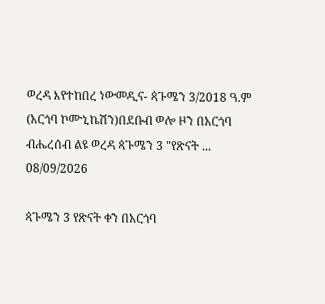ወረዳ እየተከበረ ነውመዲና- ጳጉሜን 3/2018 ዓ.ም (አርጎባ ኮሙኒኬሽን)በደቡብ ወሎ ዞን በአርጎባ ብሔረሰብ ልዩ ወረዳ ጳጉሜን 3 "የጽናት ...
08/09/2026

ጳጉሜን 3 የጽናት ቀን በአርጎባ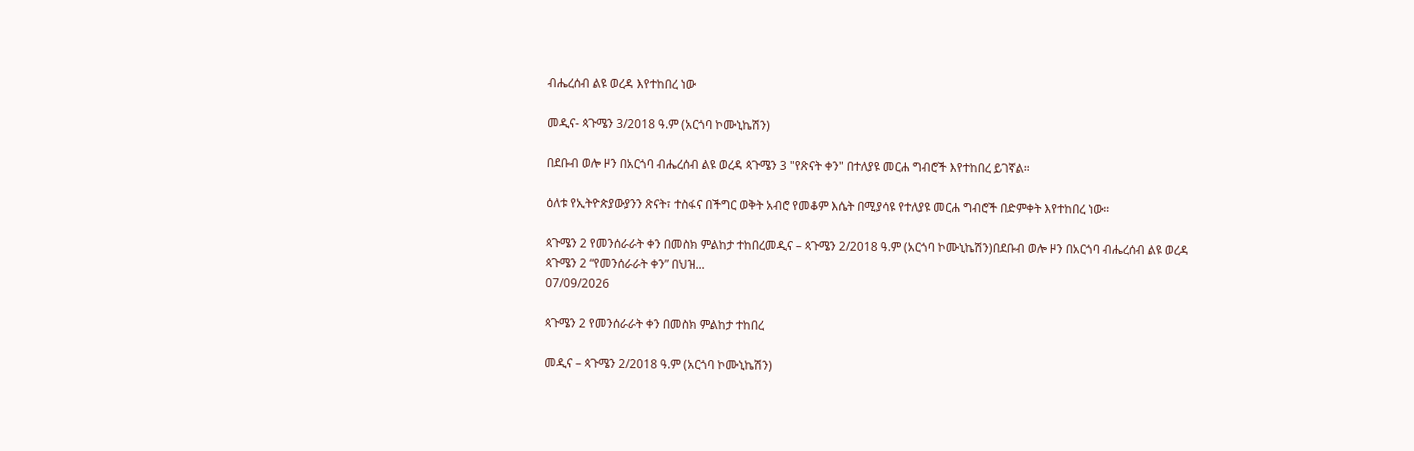ብሔረሰብ ልዩ ወረዳ እየተከበረ ነው

መዲና- ጳጉሜን 3/2018 ዓ.ም (አርጎባ ኮሙኒኬሽን)

በደቡብ ወሎ ዞን በአርጎባ ብሔረሰብ ልዩ ወረዳ ጳጉሜን 3 "የጽናት ቀን" በተለያዩ መርሐ ግብሮች እየተከበረ ይገኛል።

ዕለቱ የኢትዮጵያውያንን ጽናት፣ ተስፋና በችግር ወቅት አብሮ የመቆም እሴት በሚያሳዩ የተለያዩ መርሐ ግብሮች በድምቀት እየተከበረ ነው።

ጳጉሜን 2 የመንሰራራት ቀን በመስክ ምልከታ ተከበረመዲና – ጳጉሜን 2/2018 ዓ.ም (አርጎባ ኮሙኒኬሽን)በደቡብ ወሎ ዞን በአርጎባ ብሔረሰብ ልዩ ወረዳ ጳጉሜን 2 “የመንሰራራት ቀን” በህዝ...
07/09/2026

ጳጉሜን 2 የመንሰራራት ቀን በመስክ ምልከታ ተከበረ

መዲና – ጳጉሜን 2/2018 ዓ.ም (አርጎባ ኮሙኒኬሽን)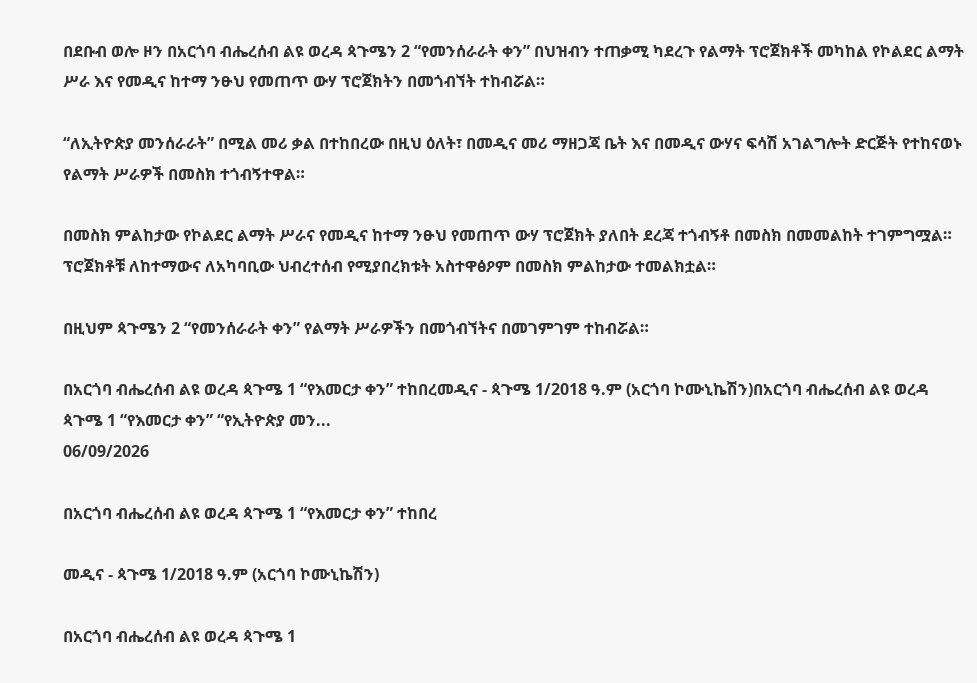በደቡብ ወሎ ዞን በአርጎባ ብሔረሰብ ልዩ ወረዳ ጳጉሜን 2 “የመንሰራራት ቀን” በህዝብን ተጠቃሚ ካደረጉ የልማት ፕሮጀክቶች መካከል የኮልደር ልማት ሥራ እና የመዲና ከተማ ንፁህ የመጠጥ ውሃ ፕሮጀክትን በመጎብኘት ተከብሯል።

“ለኢትዮጵያ መንሰራራት” በሚል መሪ ቃል በተከበረው በዚህ ዕለት፣ በመዲና መሪ ማዘጋጃ ቤት እና በመዲና ውሃና ፍሳሽ አገልግሎት ድርጅት የተከናወኑ የልማት ሥራዎች በመስክ ተጎብኝተዋል።

በመስክ ምልከታው የኮልደር ልማት ሥራና የመዲና ከተማ ንፁህ የመጠጥ ውሃ ፕሮጀክት ያለበት ደረጃ ተጎብኝቶ በመስክ በመመልከት ተገምግሟል። ፕሮጀክቶቹ ለከተማውና ለአካባቢው ህብረተሰብ የሚያበረክቱት አስተዋፅዖም በመስክ ምልከታው ተመልክቷል።

በዚህም ጳጉሜን 2 “የመንሰራራት ቀን” የልማት ሥራዎችን በመጎብኘትና በመገምገም ተከብሯል።

በአርጎባ ብሔረሰብ ልዩ ወረዳ ጳጉሜ 1 “የእመርታ ቀን” ተከበረመዲና - ጳጉሜ 1/2018 ዓ.ም (አርጎባ ኮሙኒኬሽን)በአርጎባ ብሔረሰብ ልዩ ወረዳ ጳጉሜ 1 “የእመርታ ቀን” “የኢትዮጵያ መን...
06/09/2026

በአርጎባ ብሔረሰብ ልዩ ወረዳ ጳጉሜ 1 “የእመርታ ቀን” ተከበረ

መዲና - ጳጉሜ 1/2018 ዓ.ም (አርጎባ ኮሙኒኬሽን)

በአርጎባ ብሔረሰብ ልዩ ወረዳ ጳጉሜ 1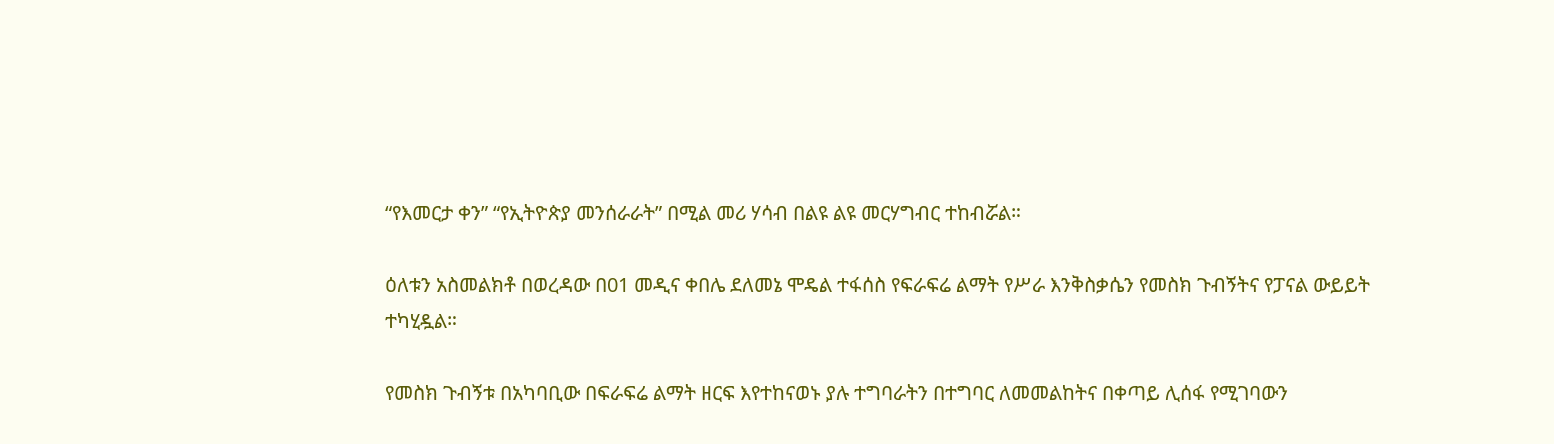“የእመርታ ቀን” “የኢትዮጵያ መንሰራራት” በሚል መሪ ሃሳብ በልዩ ልዩ መርሃግብር ተከብሯል።

ዕለቱን አስመልክቶ በወረዳው በ01 መዲና ቀበሌ ደለመኔ ሞዴል ተፋሰስ የፍራፍሬ ልማት የሥራ እንቅስቃሴን የመስክ ጉብኝትና የፓናል ውይይት ተካሂዷል።

የመስክ ጉብኝቱ በአካባቢው በፍራፍሬ ልማት ዘርፍ እየተከናወኑ ያሉ ተግባራትን በተግባር ለመመልከትና በቀጣይ ሊሰፋ የሚገባውን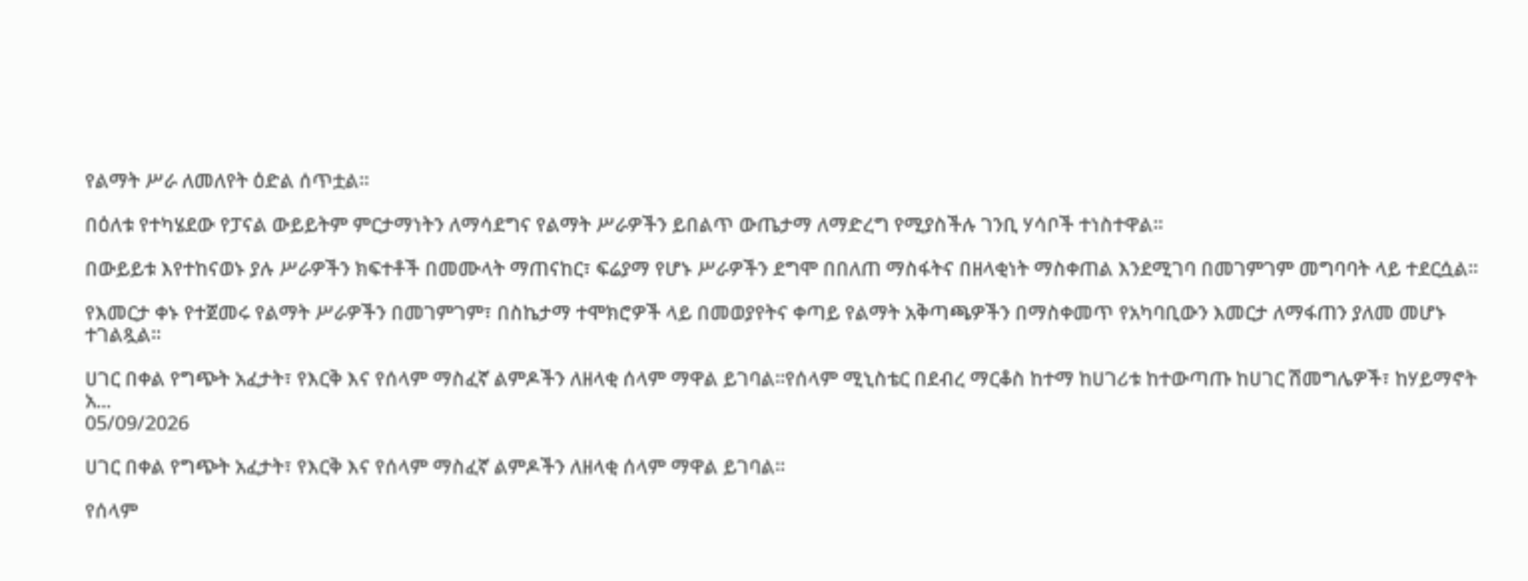የልማት ሥራ ለመለየት ዕድል ሰጥቷል።

በዕለቱ የተካሄደው የፓናል ውይይትም ምርታማነትን ለማሳደግና የልማት ሥራዎችን ይበልጥ ውጤታማ ለማድረግ የሚያስችሉ ገንቢ ሃሳቦች ተነስተዋል።

በውይይቱ እየተከናወኑ ያሉ ሥራዎችን ክፍተቶች በመሙላት ማጠናከር፣ ፍሬያማ የሆኑ ሥራዎችን ደግሞ በበለጠ ማስፋትና በዘላቂነት ማስቀጠል እንደሚገባ በመገምገም መግባባት ላይ ተደርሷል።

የእመርታ ቀኑ የተጀመሩ የልማት ሥራዎችን በመገምገም፣ በስኬታማ ተሞክሮዎች ላይ በመወያየትና ቀጣይ የልማት አቅጣጫዎችን በማስቀመጥ የአካባቢውን እመርታ ለማፋጠን ያለመ መሆኑ ተገልጿል።

ሀገር በቀል የግጭት አፈታት፣ የእርቅ እና የሰላም ማስፈኛ ልምዶችን ለዘላቂ ሰላም ማዋል ይገባል።የሰላም ሚኒስቴር በደብረ ማርቆስ ከተማ ከሀገሪቱ ከተውጣጡ ከሀገር ሽመግሌዎች፣ ከሃይማኖት አ...
05/09/2026

ሀገር በቀል የግጭት አፈታት፣ የእርቅ እና የሰላም ማስፈኛ ልምዶችን ለዘላቂ ሰላም ማዋል ይገባል።

የሰላም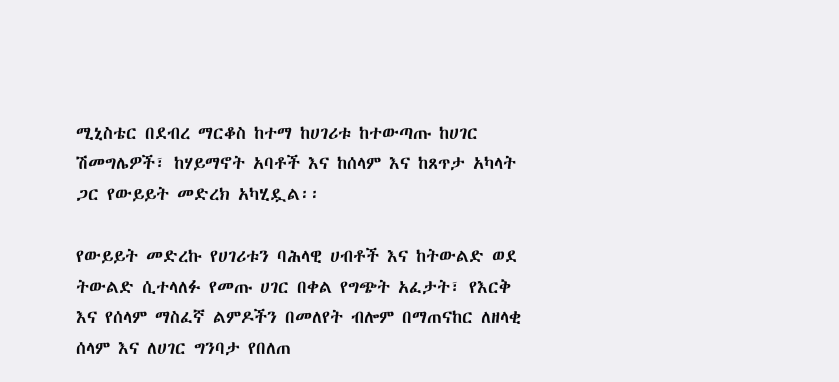ሚኒስቴር በደብረ ማርቆስ ከተማ ከሀገሪቱ ከተውጣጡ ከሀገር ሽመግሌዎች፣ ከሃይማኖት አባቶች እና ከሰላም እና ከጸጥታ አካላት ጋር የውይይት መድረክ አካሂዷል፡፡

የውይይት መድረኩ የሀገሪቱን ባሕላዊ ሀብቶች እና ከትውልድ ወደ ትውልድ ሲተላለፉ የመጡ ሀገር በቀል የግጭት አፈታት፣ የእርቅ እና የሰላም ማስፈኛ ልምዶችን በመለየት ብሎም በማጠናከር ለዘላቂ ሰላም እና ለሀገር ግንባታ የበለጠ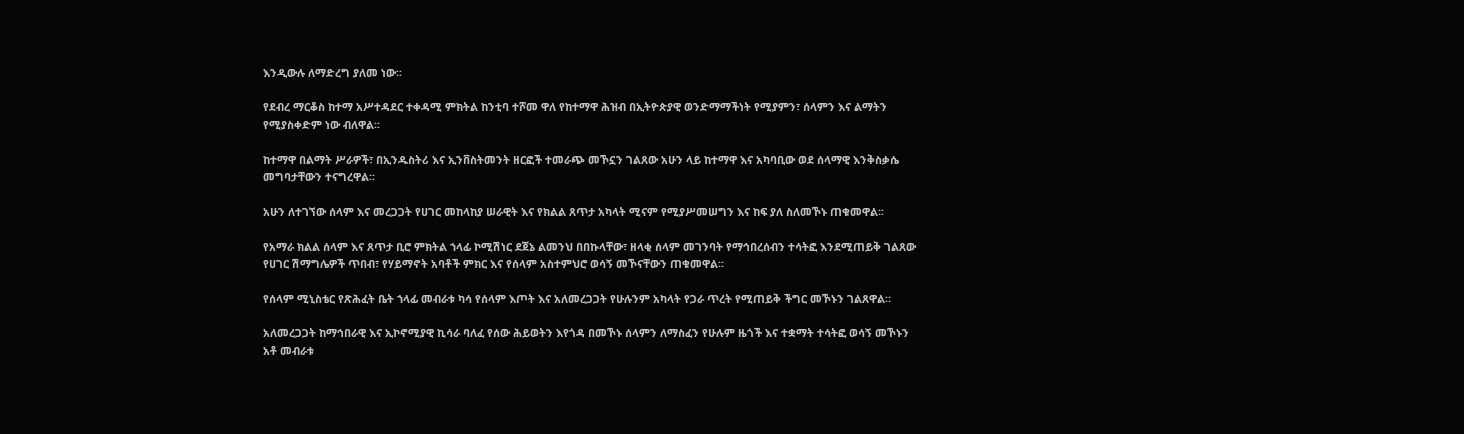እንዲውሉ ለማድረግ ያለመ ነው፡፡

የደብረ ማርቆስ ከተማ አሥተዳደር ተቀዳሚ ምክትል ከንቲባ ተሾመ ዋለ የከተማዋ ሕዝብ በኢትዮጵያዊ ወንድማማችነት የሚያምን፣ ሰላምን እና ልማትን የሚያስቀድም ነው ብለዋል፡፡

ከተማዋ በልማት ሥራዎች፣ በኢንዱስትሪ እና ኢንቨስትመንት ዘርፎች ተመራጭ መኾኗን ገልጸው አሁን ላይ ከተማዋ እና አካባቢው ወደ ሰላማዊ እንቅስቃሴ መግባታቸውን ተናግረዋል፡፡

አሁን ለተገኘው ሰላም እና መረጋጋት የሀገር መከላከያ ሠራዊት እና የክልል ጸጥታ አካላት ሚናም የሚያሥመሠግን እና ከፍ ያለ ስለመኾኑ ጠቁመዋል፡፡

የአማራ ክልል ሰላም እና ጸጥታ ቢሮ ምክትል ኀላፊ ኮሚሽነር ደጀኔ ልመንህ በበኩላቸው፣ ዘላቂ ሰላም መገንባት የማኅበረሰብን ተሳትፎ እንደሚጠይቅ ገልጸው የሀገር ሽማግሌዎች ጥበብ፣ የሃይማኖት አባቶች ምክር እና የሰላም አስተምህሮ ወሳኝ መኾናቸውን ጠቁመዋል።

የሰላም ሚኒስቴር የጽሕፈት ቤት ኀላፊ መብራቱ ካሳ የሰላም እጦት እና አለመረጋጋት የሁሉንም አካላት የጋራ ጥረት የሚጠይቅ ችግር መኾኑን ገልጸዋል።

አለመረጋጋት ከማኅበራዊ እና ኢኮኖሚያዊ ኪሳራ ባለፈ የሰው ሕይወትን እየጎዳ በመኾኑ ሰላምን ለማስፈን የሁሉም ዜጎች እና ተቋማት ተሳትፎ ወሳኝ መኾኑን አቶ መብራቱ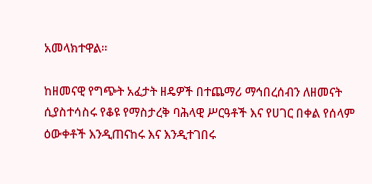አመላክተዋል።

ከዘመናዊ የግጭት አፈታት ዘዴዎች በተጨማሪ ማኅበረሰብን ለዘመናት ሲያስተሳስሩ የቆዩ የማስታረቅ ባሕላዊ ሥርዓቶች እና የሀገር በቀል የሰላም ዕውቀቶች እንዲጠናከሩ እና እንዲተገበሩ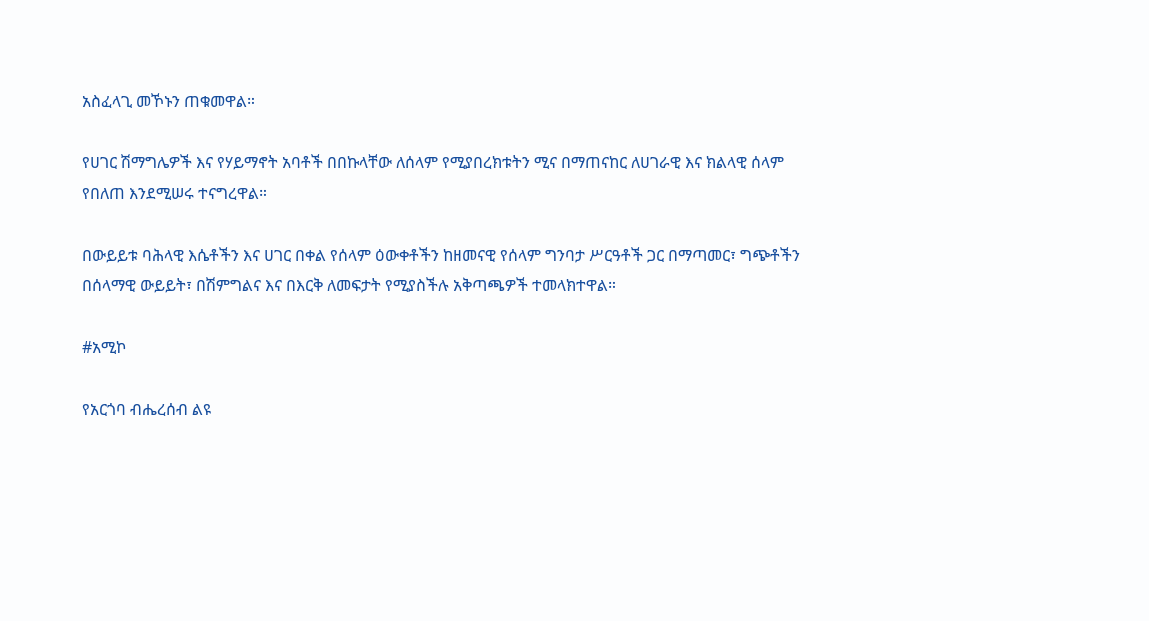አስፈላጊ መኾኑን ጠቁመዋል።

የሀገር ሽማግሌዎች እና የሃይማኖት አባቶች በበኩላቸው ለሰላም የሚያበረክቱትን ሚና በማጠናከር ለሀገራዊ እና ክልላዊ ሰላም የበለጠ እንደሚሠሩ ተናግረዋል።

በውይይቱ ባሕላዊ እሴቶችን እና ሀገር በቀል የሰላም ዕውቀቶችን ከዘመናዊ የሰላም ግንባታ ሥርዓቶች ጋር በማጣመር፣ ግጭቶችን በሰላማዊ ውይይት፣ በሽምግልና እና በእርቅ ለመፍታት የሚያስችሉ አቅጣጫዎች ተመላክተዋል።

#አሚኮ

የአርጎባ ብሔረሰብ ልዩ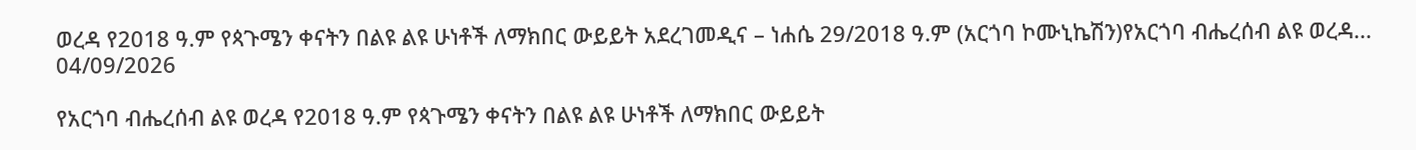ወረዳ የ2018 ዓ.ም የጳጉሜን ቀናትን በልዩ ልዩ ሁነቶች ለማክበር ውይይት አደረገመዲና – ነሐሴ 29/2018 ዓ.ም (አርጎባ ኮሙኒኬሽን)የአርጎባ ብሔረሰብ ልዩ ወረዳ...
04/09/2026

የአርጎባ ብሔረሰብ ልዩ ወረዳ የ2018 ዓ.ም የጳጉሜን ቀናትን በልዩ ልዩ ሁነቶች ለማክበር ውይይት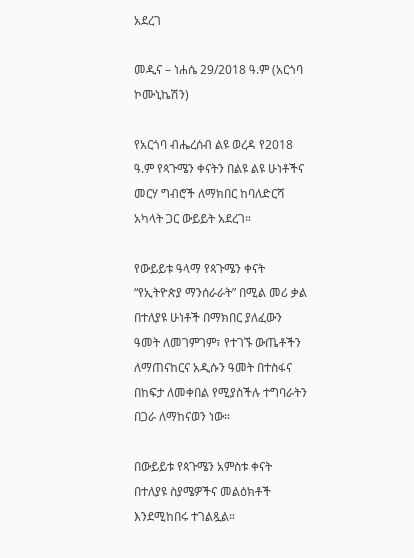አደረገ

መዲና – ነሐሴ 29/2018 ዓ.ም (አርጎባ ኮሙኒኬሽን)

የአርጎባ ብሔረሰብ ልዩ ወረዳ የ2018 ዓ.ም የጳጉሜን ቀናትን በልዩ ልዩ ሁነቶችና መርሃ ግብሮች ለማክበር ከባለድርሻ አካላት ጋር ውይይት አደረገ።

የውይይቱ ዓላማ የጳጉሜን ቀናት “የኢትዮጵያ ማንሰራራት” በሚል መሪ ቃል በተለያዩ ሁነቶች በማክበር ያለፈውን ዓመት ለመገምገም፣ የተገኙ ውጤቶችን ለማጠናከርና አዲሱን ዓመት በተስፋና በከፍታ ለመቀበል የሚያስችሉ ተግባራትን በጋራ ለማከናወን ነው።

በውይይቱ የጳጉሜን አምስቱ ቀናት በተለያዩ ስያሜዎችና መልዕክቶች እንደሚከበሩ ተገልጿል።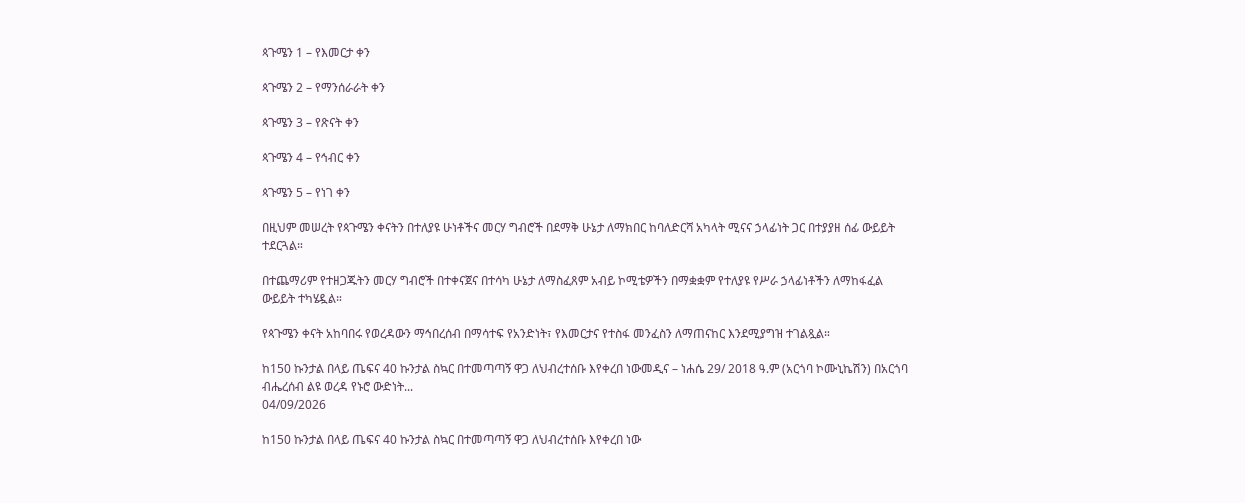ጳጉሜን 1 – የእመርታ ቀን

ጳጉሜን 2 – የማንሰራራት ቀን

ጳጉሜን 3 – የጽናት ቀን

ጳጉሜን 4 – የኅብር ቀን

ጳጉሜን 5 – የነገ ቀን

በዚህም መሠረት የጳጉሜን ቀናትን በተለያዩ ሁነቶችና መርሃ ግብሮች በደማቅ ሁኔታ ለማክበር ከባለድርሻ አካላት ሚናና ኃላፊነት ጋር በተያያዘ ሰፊ ውይይት ተደርጓል።

በተጨማሪም የተዘጋጁትን መርሃ ግብሮች በተቀናጀና በተሳካ ሁኔታ ለማስፈጸም አብይ ኮሚቴዎችን በማቋቋም የተለያዩ የሥራ ኃላፊነቶችን ለማከፋፈል ውይይት ተካሄዷል።

የጳጉሜን ቀናት አከባበሩ የወረዳውን ማኅበረሰብ በማሳተፍ የአንድነት፣ የእመርታና የተስፋ መንፈስን ለማጠናከር እንደሚያግዝ ተገልጿል።

ከ150 ኩንታል በላይ ጤፍና 40 ኩንታል ስኳር በተመጣጣኝ ዋጋ ለህብረተሰቡ እየቀረበ ነውመዲና – ነሐሴ 29/ 2018 ዓ.ም (አርጎባ ኮሙኒኬሽን) በአርጎባ ብሔረሰብ ልዩ ወረዳ የኑሮ ውድነት...
04/09/2026

ከ150 ኩንታል በላይ ጤፍና 40 ኩንታል ስኳር በተመጣጣኝ ዋጋ ለህብረተሰቡ እየቀረበ ነው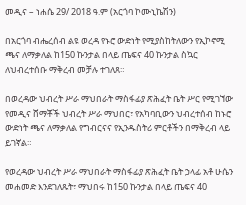መዲና – ነሐሴ 29/ 2018 ዓ.ም (አርጎባ ኮሙኒኬሽን)

በአርጎባ ብሔረሰብ ልዩ ወረዳ የኑሮ ውድነት የሚያስከትለውን የኢኮኖሚ ጫና ለማቃለል ከ150 ኩንታል በላይ ጤፍና 40 ኩንታል ስኳር ለህብረተሰቡ ማቅረብ መቻሉ ተገለጸ።

በወረዳው ህብረት ሥራ ማህበራት ማስፋፊያ ጽሕፈት ቤት ሥር የሚገኘው የመዲና ሸማቾች ህብረት ሥራ ማህበር፣ የአካባቢውን ህብረተሰብ ከኑሮ ውድነት ጫና ለማቃለል የግብርናና የኢንዱስትሪ ምርቶችን በማቅረብ ላይ ይገኛል።

የወረዳው ህብረት ሥራ ማህበራት ማስፋፊያ ጽሕፈት ቤት ኃላፊ አቶ ሁሴን መሐመድ እንደገለጹት፣ ማህበሩ ከ150 ኩንታል በላይ ጤፍና 40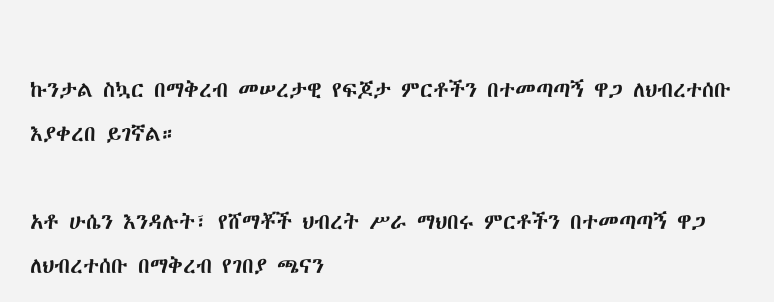ኩንታል ስኳር በማቅረብ መሠረታዊ የፍጆታ ምርቶችን በተመጣጣኝ ዋጋ ለህብረተሰቡ እያቀረበ ይገኛል።

አቶ ሁሴን እንዳሉት፣ የሸማቾች ህብረት ሥራ ማህበሩ ምርቶችን በተመጣጣኝ ዋጋ ለህብረተሰቡ በማቅረብ የገበያ ጫናን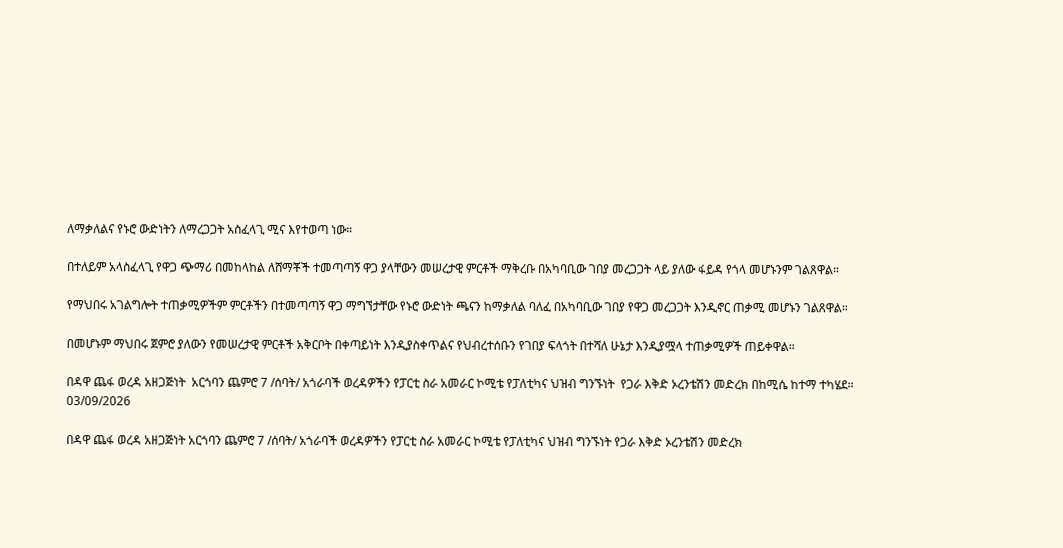ለማቃለልና የኑሮ ውድነትን ለማረጋጋት አስፈላጊ ሚና እየተወጣ ነው።

በተለይም አላስፈላጊ የዋጋ ጭማሪ በመከላከል ለሸማቾች ተመጣጣኝ ዋጋ ያላቸውን መሠረታዊ ምርቶች ማቅረቡ በአካባቢው ገበያ መረጋጋት ላይ ያለው ፋይዳ የጎላ መሆኑንም ገልጸዋል።

የማህበሩ አገልግሎት ተጠቃሚዎችም ምርቶችን በተመጣጣኝ ዋጋ ማግኘታቸው የኑሮ ውድነት ጫናን ከማቃለል ባለፈ በአካባቢው ገበያ የዋጋ መረጋጋት እንዲኖር ጠቃሚ መሆኑን ገልጸዋል።

በመሆኑም ማህበሩ ጀምሮ ያለውን የመሠረታዊ ምርቶች አቅርቦት በቀጣይነት እንዲያስቀጥልና የህብረተሰቡን የገበያ ፍላጎት በተሻለ ሁኔታ እንዲያሟላ ተጠቃሚዎች ጠይቀዋል።

በዳዋ ጨፋ ወረዳ አዘጋጅነት  አርጎባን ጨምሮ 7 /ሰባት/ አጎራባች ወረዳዎችን የፓርቲ ስራ አመራር ኮሚቴ የፓለቲካና ህዝብ ግንኙነት  የጋራ እቅድ ኦረንቴሽን መድረክ በከሚሴ ከተማ ተካሄደ።
03/09/2026

በዳዋ ጨፋ ወረዳ አዘጋጅነት አርጎባን ጨምሮ 7 /ሰባት/ አጎራባች ወረዳዎችን የፓርቲ ስራ አመራር ኮሚቴ የፓለቲካና ህዝብ ግንኙነት የጋራ እቅድ ኦረንቴሽን መድረክ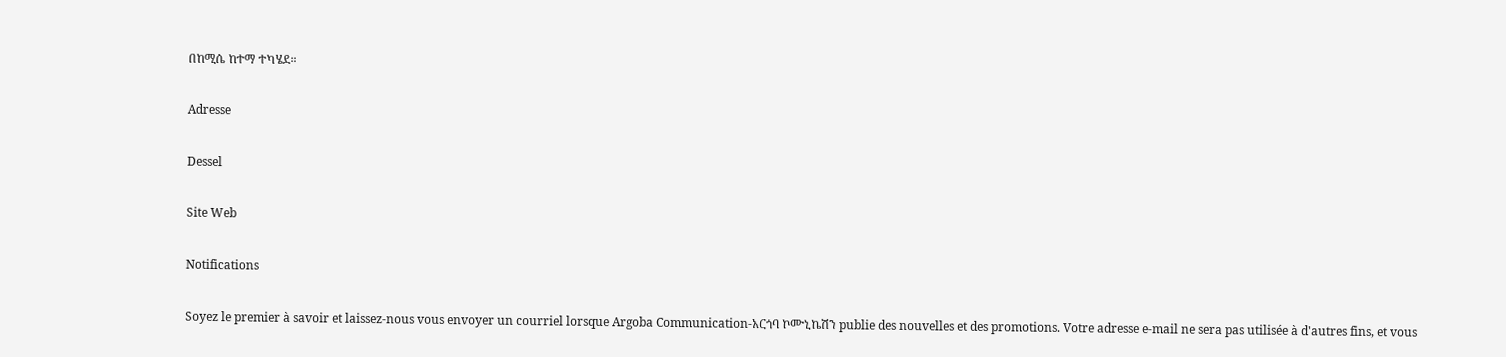በከሚሴ ከተማ ተካሄደ።

Adresse

Dessel

Site Web

Notifications

Soyez le premier à savoir et laissez-nous vous envoyer un courriel lorsque Argoba Communication-አርጎባ ኮሙኒኬሽን publie des nouvelles et des promotions. Votre adresse e-mail ne sera pas utilisée à d'autres fins, et vous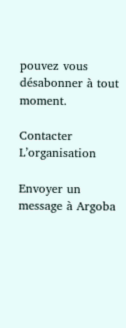pouvez vous désabonner à tout moment.

Contacter L’organisation

Envoyer un message à Argoba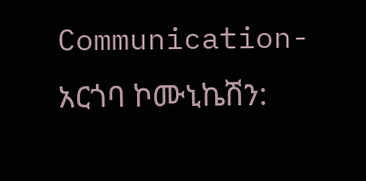Communication-አርጎባ ኮሙኒኬሽን: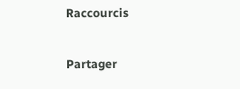Raccourcis

Partager